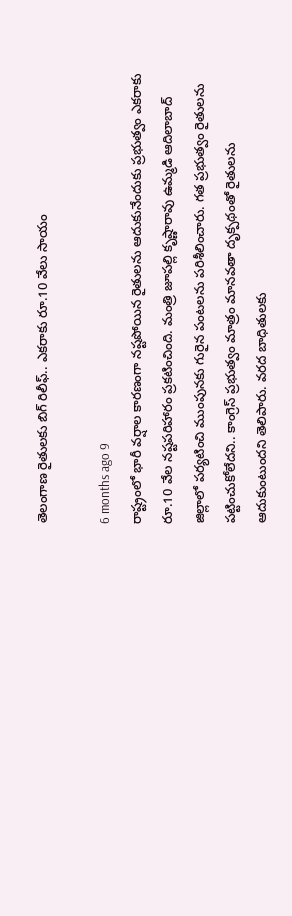తెలంగాణ రైతులకు బిగ్ రిలీఫ్.. ఎకరాకు రూ.10 వేలు సాయం

6 months ago 9
రాష్ట్రంలో భారీ వర్షాల కారణంగా నష్టపోయిన రైతులను ఆదుకునేందుకు ప్రభుత్వం ఎకరాకు రూ.10 వేల నష్టపరిహారం ప్రకటించింది. మంత్రి జూపల్లి కృష్ణారావు ఉమ్మడి ఆదిలాబాద్ జిల్లాలో పర్యటించి ముంపునకు గురైన పంటలను పరిశీలించారు. గత ప్రభుత్వం రైతులను పట్టించుకోలేదని.. కాంగ్రెస్ ప్రభుత్వం మాత్రం మానవతా దృక్పథంతో రైతులను ఆదుకుంటుందని తెలిపారు. వరద బాధితులకు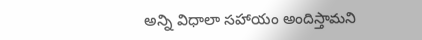అన్ని విధాలా సహాయం అందిస్తామని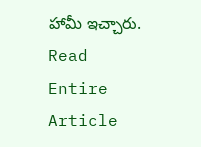హామీ ఇచ్చారు.
Read Entire Article